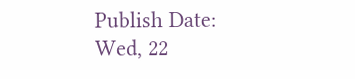Publish Date: Wed, 22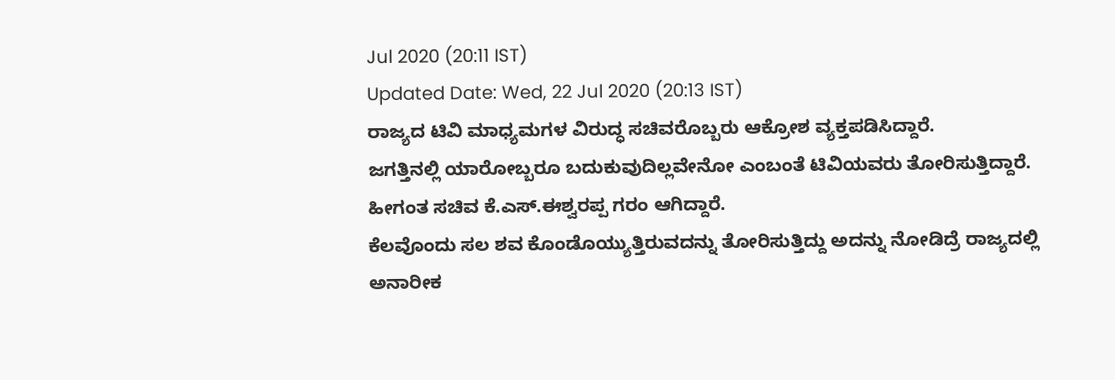Jul 2020 (20:11 IST)
Updated Date: Wed, 22 Jul 2020 (20:13 IST)
ರಾಜ್ಯದ ಟಿವಿ ಮಾಧ್ಯಮಗಳ ವಿರುದ್ಧ ಸಚಿವರೊಬ್ಬರು ಆಕ್ರೋಶ ವ್ಯಕ್ತಪಡಿಸಿದ್ದಾರೆ.
ಜಗತ್ತಿನಲ್ಲಿ ಯಾರೋಬ್ಬರೂ ಬದುಕುವುದಿಲ್ಲವೇನೋ ಎಂಬಂತೆ ಟಿವಿಯವರು ತೋರಿಸುತ್ತಿದ್ದಾರೆ.
ಹೀಗಂತ ಸಚಿವ ಕೆ.ಎಸ್.ಈಶ್ವರಪ್ಪ ಗರಂ ಆಗಿದ್ದಾರೆ.
ಕೆಲವೊಂದು ಸಲ ಶವ ಕೊಂಡೊಯ್ಯುತ್ತಿರುವದನ್ನು ತೋರಿಸುತ್ತಿದ್ದು ಅದನ್ನು ನೋಡಿದ್ರೆ ರಾಜ್ಯದಲ್ಲಿ ಅನಾರೀಕ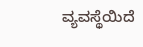ವ್ಯವಸ್ಥೆಯಿದೆ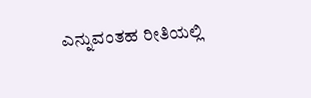ಎನ್ನುವಂತಹ ರೀತಿಯಲ್ಲಿ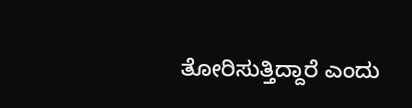ತೋರಿಸುತ್ತಿದ್ದಾರೆ ಎಂದು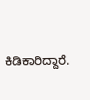ಕಿಡಿಕಾರಿದ್ದಾರೆ.